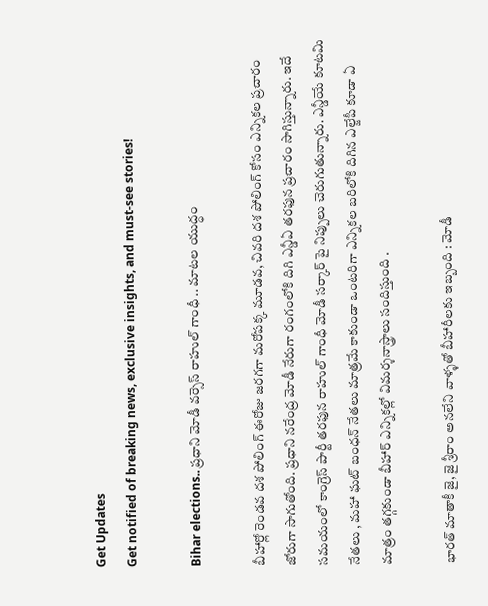Get Updates
Get notified of breaking news, exclusive insights, and must-see stories!

Bihar elections.. ప్రధాని మోడీ వర్సెస్ రాహుల్ గాంధీ .. మాటల యుద్ధం

బీహార్లో రెండవ దశ పోలింగ్ ఈరోజు జరగగా మరోపక్క మూడవ, చివరి దశ పోలింగ్ కోసం ఎన్నికల ప్రచారం జోరుగా సాగుతోంది. ప్రధాని నరేంద్ర మోడీ నేరుగా రంగంలోకి దిగి ఎన్డీఏ తరఫున ప్రచారం సాగిస్తున్నారు. ఇదే సమయంలో కాంగ్రెస్ పార్టీ తరఫున రాహుల్ గాంధీ మోడీ సర్కార్ పై నిప్పులు చెరుగుతున్నారు. ఎన్డీయే కూటమి నేతలు , మహా ఘట్ బంధన్ నేతలు మాత్రమే కాకుండా ఒంటరిగా ఎన్నికల బరిలోకి దిగిన ఎల్జేపీ కూడా ఏ మాత్రం తగ్గకుండా బీహార్ ఎన్నికల్లో విమర్శనాస్త్రాలు సందిస్తుంది .

భారత్ మాతాకీ జై, జై శ్రీరాం అనలేని వాళ్ళతో బీహారీలకు ఇబ్బంది : మోడీ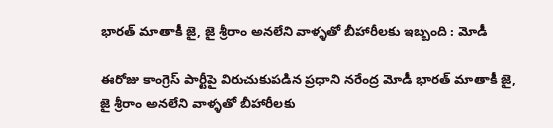భారత్ మాతాకీ జై, జై శ్రీరాం అనలేని వాళ్ళతో బీహారీలకు ఇబ్బంది : మోడీ

ఈరోజు కాంగ్రెస్ పార్టీపై విరుచుకుపడిన ప్రధాని నరేంద్ర మోడీ భారత్ మాతాకీ జై, జై శ్రీరాం అనలేని వాళ్ళతో బీహారీలకు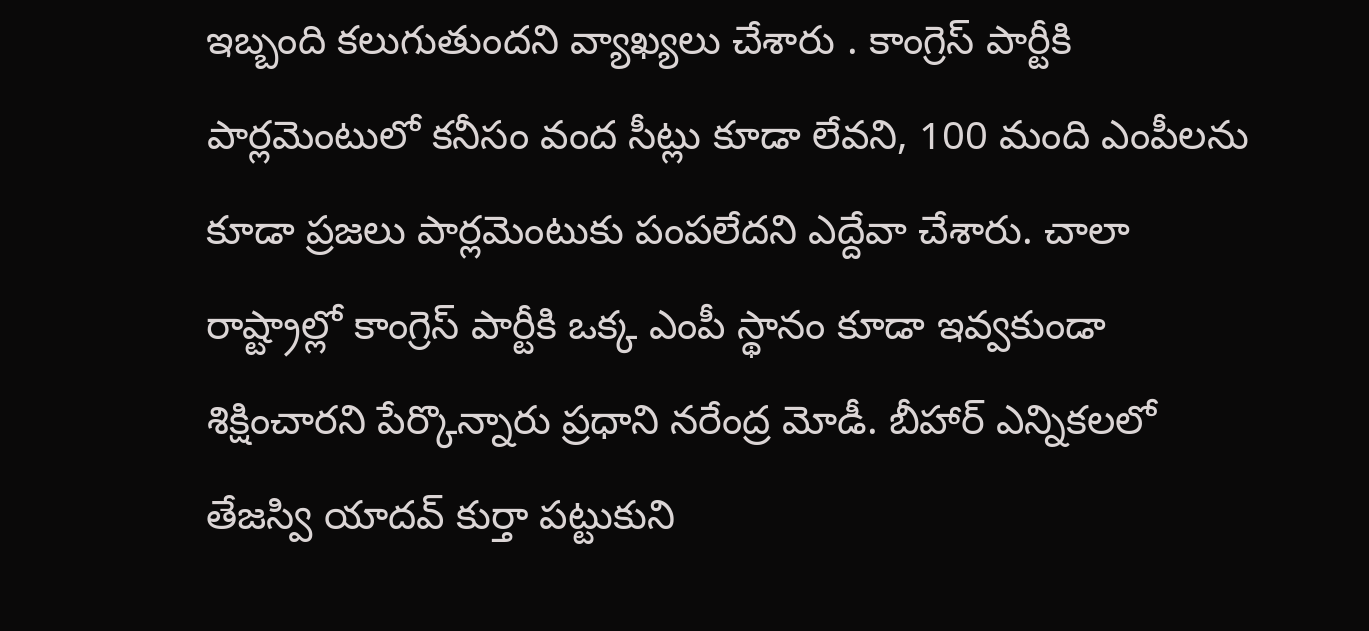ఇబ్బంది కలుగుతుందని వ్యాఖ్యలు చేశారు . కాంగ్రెస్ పార్టీకి పార్లమెంటులో కనీసం వంద సీట్లు కూడా లేవని, 100 మంది ఎంపీలను కూడా ప్రజలు పార్లమెంటుకు పంపలేదని ఎద్దేవా చేశారు. చాలా రాష్ట్రాల్లో కాంగ్రెస్ పార్టీకి ఒక్క ఎంపీ స్థానం కూడా ఇవ్వకుండా శిక్షించారని పేర్కొన్నారు ప్రధాని నరేంద్ర మోడీ. బీహార్ ఎన్నికలలో తేజస్వి యాదవ్ కుర్తా పట్టుకుని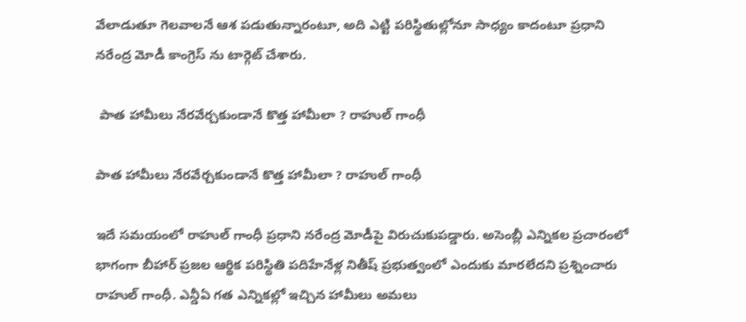వేలాడుతూ గెలవాలనే ఆశ పడుతున్నారంటూ, అది ఎట్టి పరిస్థితుల్లోనూ సాధ్యం కాదంటూ ప్రధాని నరేంద్ర మోడీ కాంగ్రెస్ ను టార్గెట్ చేశారు.

 పాత హామీలు నేరవేర్చకుండానే కొత్త హామీలా ? రాహుల్ గాంధీ

పాత హామీలు నేరవేర్చకుండానే కొత్త హామీలా ? రాహుల్ గాంధీ

ఇదే సమయంలో రాహుల్ గాంధీ ప్రధాని నరేంద్ర మోడీపై విరుచుకుపడ్డారు. అసెంబ్లీ ఎన్నికల ప్రచారంలో భాగంగా బీహార్ ప్రజల ఆర్థిక పరిస్థితి పదిహేనేళ్ల నితీష్ ప్రభుత్వంలో ఎందుకు మారలేదని ప్రశ్నించారు రాహుల్ గాంధీ. ఎన్డీఏ గత ఎన్నికల్లో ఇచ్చిన హామీలు అమలు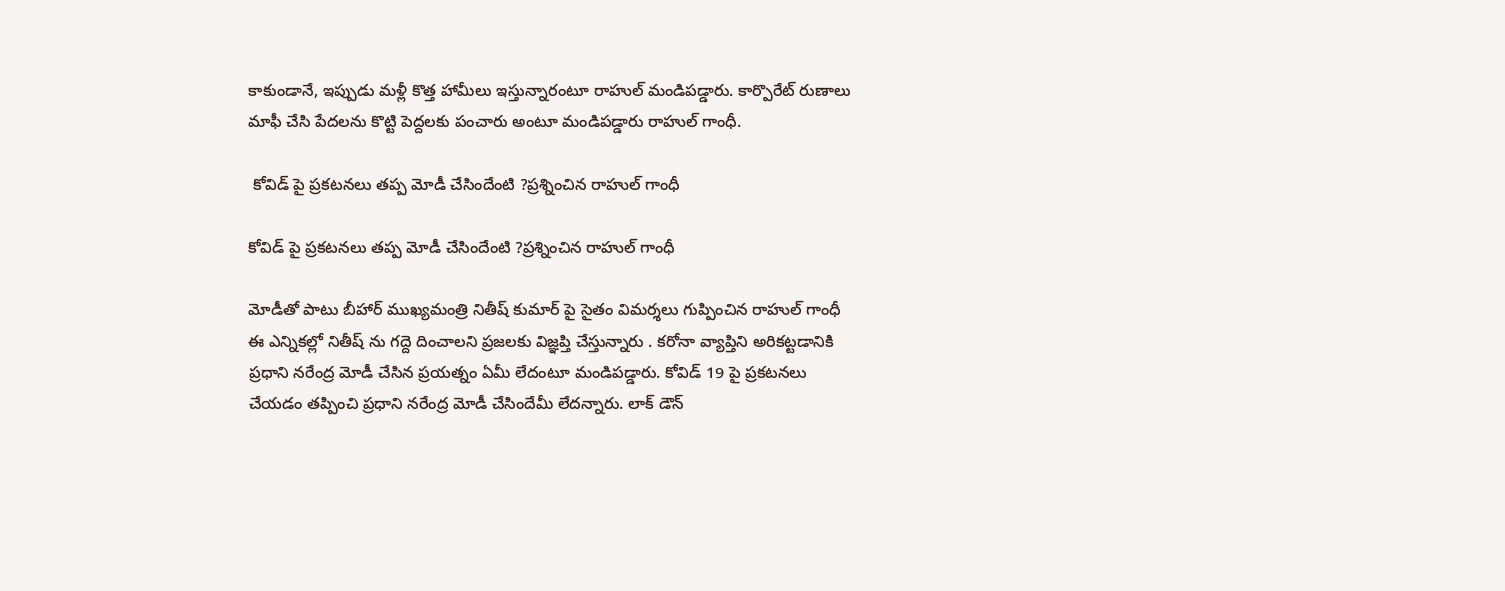కాకుండానే, ఇప్పుడు మళ్లీ కొత్త హామీలు ఇస్తున్నారంటూ రాహుల్ మండిపడ్డారు. కార్పొరేట్ రుణాలు మాఫీ చేసి పేదలను కొట్టి పెద్దలకు పంచారు అంటూ మండిపడ్డారు రాహుల్ గాంధీ.

 కోవిడ్ పై ప్రకటనలు తప్ప మోడీ చేసిందేంటి ?ప్రశ్నించిన రాహుల్ గాంధీ

కోవిడ్ పై ప్రకటనలు తప్ప మోడీ చేసిందేంటి ?ప్రశ్నించిన రాహుల్ గాంధీ

మోడీతో పాటు బీహార్ ముఖ్యమంత్రి నితీష్ కుమార్ పై సైతం విమర్శలు గుప్పించిన రాహుల్ గాంధీ ఈ ఎన్నికల్లో నితీష్ ను గద్దె దించాలని ప్రజలకు విజ్ఞప్తి చేస్తున్నారు . కరోనా వ్యాప్తిని అరికట్టడానికి ప్రధాని నరేంద్ర మోడీ చేసిన ప్రయత్నం ఏమీ లేదంటూ మండిపడ్డారు. కోవిడ్ 19 పై ప్రకటనలు చేయడం తప్పించి ప్రధాని నరేంద్ర మోడీ చేసిందేమీ లేదన్నారు. లాక్ డౌన్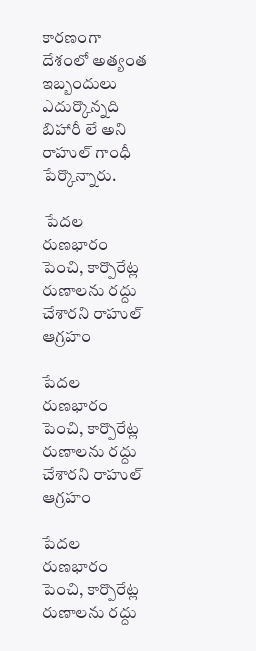కారణంగా దేశంలో అత్యంత ఇబ్బందులు ఎదుర్కొన్నది బిహారీ లే అని రాహుల్ గాంధీ పేర్కొన్నారు.

 పేదల రుణభారం పెంచి, కార్పొరేట్ల రుణాలను రద్దు చేశారని రాహుల్ ఆగ్రహం

పేదల రుణభారం పెంచి, కార్పొరేట్ల రుణాలను రద్దు చేశారని రాహుల్ ఆగ్రహం

పేదల రుణభారం పెంచి, కార్పొరేట్ల రుణాలను రద్దు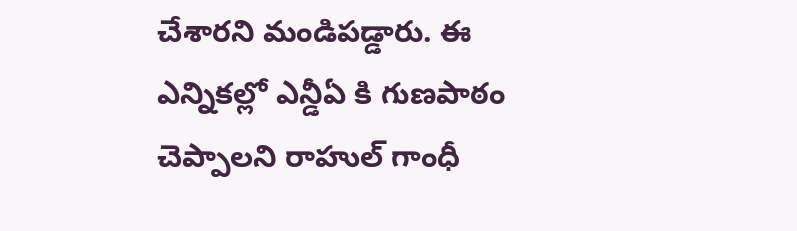చేశారని మండిపడ్డారు. ఈ ఎన్నికల్లో ఎన్డీఏ కి గుణపాఠం చెప్పాలని రాహుల్ గాంధీ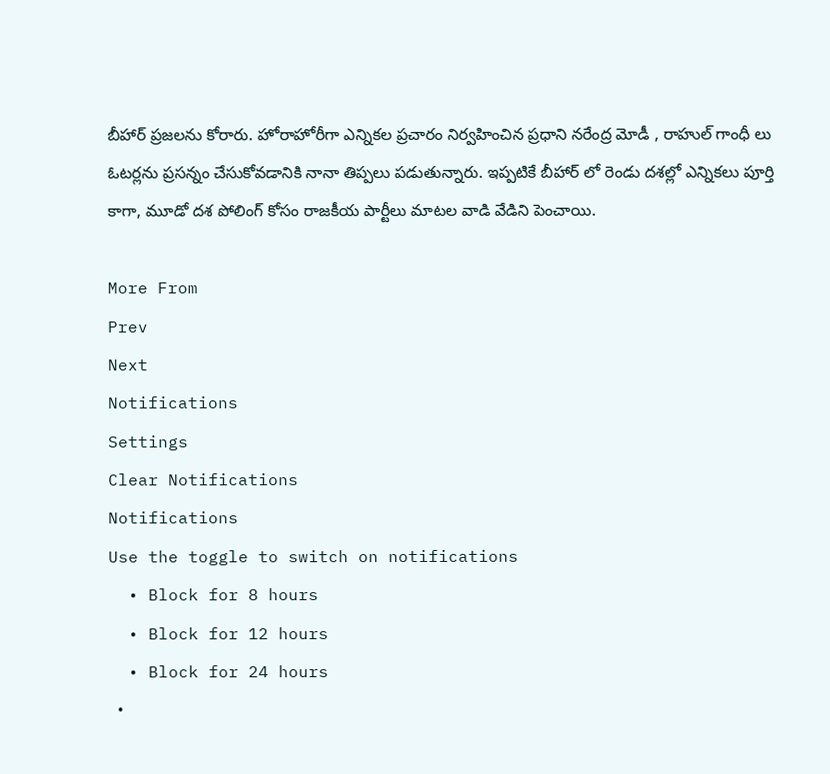బీహార్ ప్రజలను కోరారు. హోరాహోరీగా ఎన్నికల ప్రచారం నిర్వహించిన ప్రధాని నరేంద్ర మోడీ , రాహుల్ గాంధీ లు ఓటర్లను ప్రసన్నం చేసుకోవడానికి నానా తిప్పలు పడుతున్నారు. ఇప్పటికే బీహార్ లో రెండు దశల్లో ఎన్నికలు పూర్తి కాగా, మూడో దశ పోలింగ్ కోసం రాజకీయ పార్టీలు మాటల వాడి వేడిని పెంచాయి.

More From
Prev
Next
Notifications
Settings
Clear Notifications
Notifications
Use the toggle to switch on notifications
  • Block for 8 hours
  • Block for 12 hours
  • Block for 24 hours
  •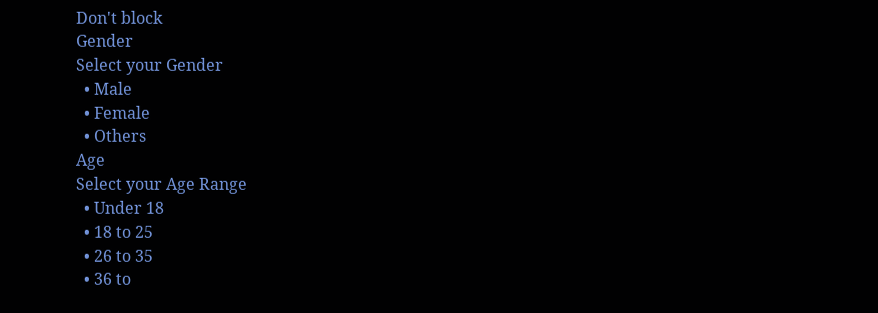Don't block
Gender
Select your Gender
  • Male
  • Female
  • Others
Age
Select your Age Range
  • Under 18
  • 18 to 25
  • 26 to 35
  • 36 to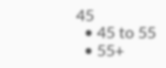45
  • 45 to 55
  • 55+